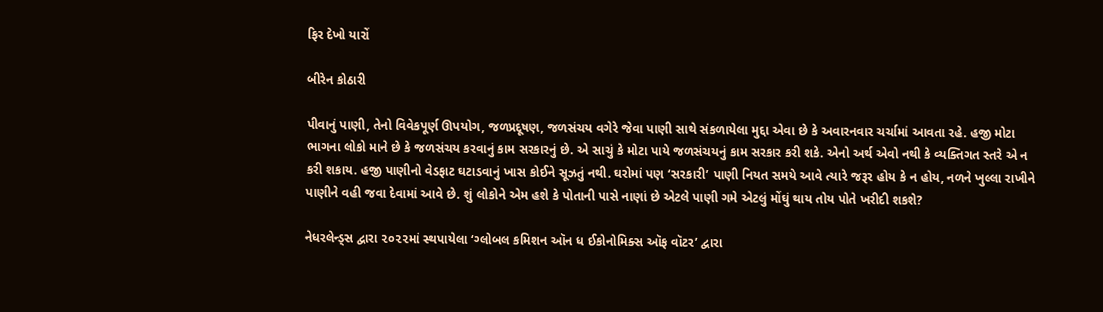ફિર દેખો યારોં

બીરેન કોઠારી

પીવાનું પાણી, તેનો વિવેકપૂર્ણ ઊપયોગ, જળપ્રદૂષણ, જળસંચય વગેરે જેવા પાણી સાથે સંકળાયેલા મુદ્દા એવા છે કે અવારનવાર ચર્ચામાં આવતા રહે. હજી મોટા ભાગના લોકો માને છે કે જળસંચય કરવાનું કામ સરકારનું છે. એ સાચું કે મોટા પાયે જળસંચયનું કામ સરકાર કરી શકે. એનો અર્થ એવો નથી કે વ્યક્તિગત સ્તરે એ ન કરી શકાય. હજી પાણીનો વેડફાટ ઘટાડવાનું ખાસ કોઈને સૂઝતું નથી. ઘરોમાં પણ ‘સરકારી’ પાણી નિયત સમયે આવે ત્યારે જરૂર હોય કે ન હોય, નળને ખુલ્લા રાખીને પાણીને વહી જવા દેવામાં આવે છે. શું લોકોને એમ હશે કે પોતાની પાસે નાણાં છે એટલે પાણી ગમે એટલું મોંઘું થાય તોય પોતે ખરીદી શકશે?

નેધરલેન્‍ડ્સ દ્વારા ૨૦૨૨માં સ્થપાયેલા ‘ગ્લોબલ કમિશન ઑન ધ ઈકોનોમિક્સ ઑફ વૉટર’ દ્વારા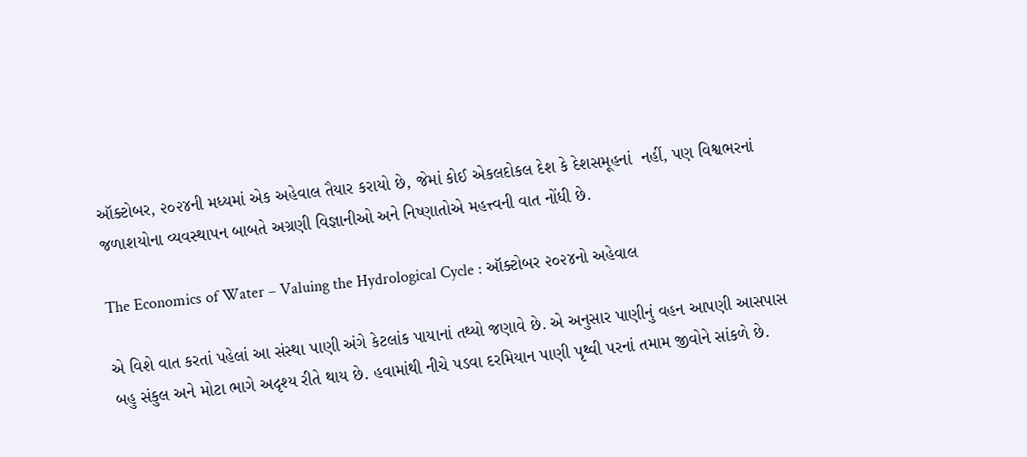ઑક્ટોબર, ૨૦૨૪ની મધ્યમાં એક અહેવાલ તૈયાર કરાયો છે, જેમાં કોઈ એકલદોકલ દેશ કે દેશસમૂહનાં  નહીં, પણ વિશ્વભરનાં જળાશયોના વ્યવસ્થાપન બાબતે અગ્રણી વિજ્ઞાનીઓ અને નિષ્ણાતોએ મહત્ત્વની વાત નોંધી છે.

The Economics of Water – Valuing the Hydrological Cycle : ઑક્ટોબર ૨૦૨૪નો અહેવાલ

એ વિશે વાત કરતાં પહેલાં આ સંસ્થા પાણી અંગે કેટલાંક પાયાનાં તથ્યો જણાવે છે. એ અનુસાર પાણીનું વહન આપણી આસપાસ બહુ સંકુલ અને મોટા ભાગે અદૃશ્ય રીતે થાય છે. હવામાંથી નીચે પડવા દરમિયાન પાણી પૃથ્વી પરનાં તમામ જીવોને સાંકળે છે.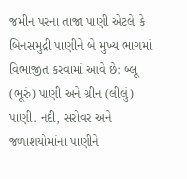જમીન પરના તાજા પાણી એટલે કે બિનસમુદ્રી પાણીને બે મુખ્ય ભાગમાં વિભાજીત કરવામાં આવે છે: બ્લૂ (ભૂરું‌) પાણી અને ગ્રીન (લીલું) પાણી. નદી, સરોવર અને જળાશયોમાંના પાણીને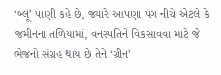‘બ્લૂ’ પાણી કહે છે, જ્યારે આપણા પગ નીચે એટલે કે જમીનના તળિયામાં, વનસ્પતિને વિકસાવવા માટે જે ભેજનો સંગ્રહ થાય છે તેને ‘ગ્રીન’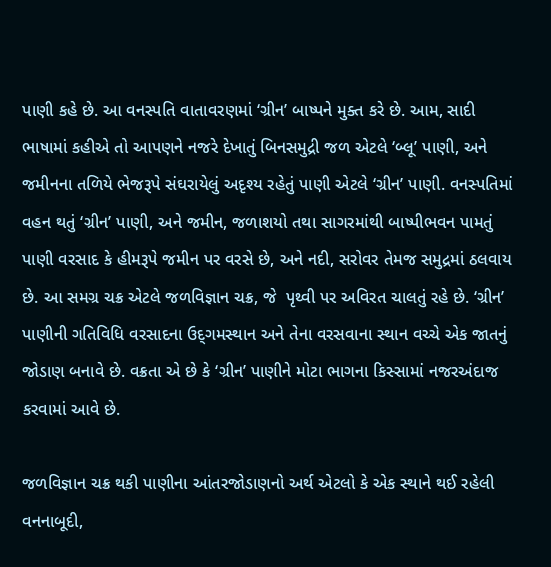પાણી કહે છે. આ વનસ્પતિ વાતાવરણમાં ‘ગ્રીન’ બાષ્પને મુક્ત કરે છે. આમ, સાદી ભાષામાં કહીએ તો આપણને નજરે દેખાતું બિનસમુદ્રી જળ એટલે ‘બ્લૂ’ પાણી, અને જમીનના તળિયે ભેજરૂપે સંઘરાયેલું અદૃશ્ય રહેતું પાણી એટલે ‘ગ્રીન’ પાણી. વનસ્પતિમાં વહન થતું ‘ગ્રીન’ પાણી, અને જમીન, જળાશયો તથા સાગરમાંથી બાષ્પીભવન પામતું પાણી વરસાદ કે હીમરૂપે જમીન પર વરસે છે, અને નદી, સરોવર તેમજ સમુદ્રમાં ઠલવાય છે. આ સમગ્ર ચક્ર એટલે જળવિજ્ઞાન ચક્ર, જે  પૃથ્વી પર અવિરત ચાલતું રહે છે. ‘ગ્રીન’ પાણીની ગતિવિધિ વરસાદના ઉદ્‍ગમસ્થાન અને તેના વરસવાના સ્થાન વચ્ચે એક જાતનું જોડાણ બનાવે છે. વક્રતા એ છે કે ‘ગ્રીન’ પાણીને મોટા ભાગના કિસ્સામાં નજરઅંદાજ કરવામાં આવે છે.

જળવિજ્ઞાન ચક્ર થકી પાણીના આંતરજોડાણનો અર્થ એટલો કે એક સ્થાને થઈ રહેલી વનનાબૂદી,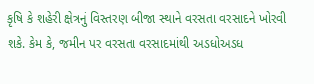કૃષિ કે શહેરી ક્ષેત્રનું વિસ્તરણ બીજા સ્થાને વરસતા વરસાદને ખોરવી શકે. કેમ કે, જમીન પર વરસતા વરસાદમાંથી અડધોઅડધ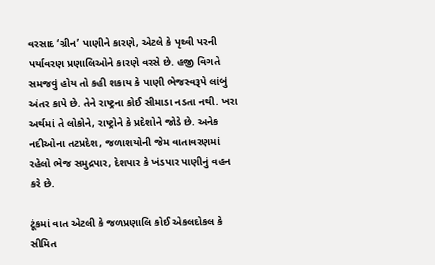વરસાદ ‘ગ્રીન’ પાણીને કારણે, એટલે કે પૃથ્વી પરની પર્યાવરણ પ્રણાલિઓને કારણે વરસે છે. હજી વિગતે સમજવું હોય તો કહી શકાય કે પાણી ભેજસ્વરૂપે લાંબું અંતર કાપે છે. તેને રાષ્ટ્રના કોઈ સીમાડા નડતા નથી. ખરા અર્થમાં તે લોકોને, રાષ્ટ્રોને કે પ્રદેશોને જોડે છે. અનેક નદીઓના તટપ્રદેશ, જળાશયોની જેમ વાતાવરણમાં રહેલો ભેજ સમુદ્રપાર, દેશપાર કે ખંડપાર પાણીનું વહન કરે છે.

ટૂંકમાં વાત એટલી કે જળપ્રણાલિ કોઈ એકલદોકલ કે સીમિત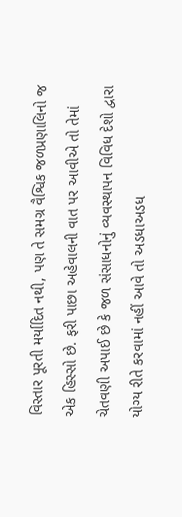વિસ્તાર પૂરતી મર્યાદિત નથી, પણ તે સમગ્ર વૈશ્વિક જળપ્રણાલિનો જ એક હિસ્સો છે. ફરી પાછા અહેવાલની વાત પર આવીએ તો તેમાં ચેતવણી અપાઈ છે કે જળ સંસાધનોનું વ્યવસ્થાપન વિવિધ દેશો દ્વારા યોગ્ય રીતે કરવામાં નહીં આવે તો અડધાઅડધ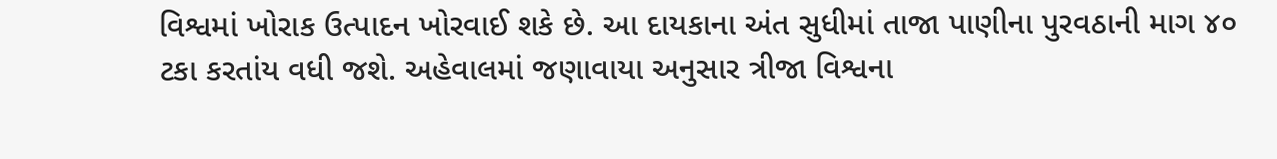વિશ્વમાં ખોરાક ઉત્પાદન ખોરવાઈ શકે છે. આ દાયકાના અંત સુધીમાં તાજા પાણીના પુરવઠાની માગ ૪૦ ટકા કરતાંય વધી જશે. અહેવાલમાં જણાવાયા અનુસાર ત્રીજા વિશ્વના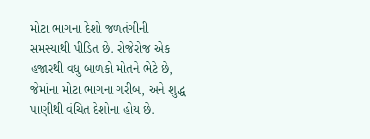મોટા ભાગના દેશો જળતંગીની સમસ્યાથી પીડિત છે. રોજેરોજ એક હજારથી વધુ બાળકો મોતને ભેટે છે, જેમાંના મોટા ભાગના ગરીબ, અને શુદ્ધ પાણીથી વંચિત દેશોના હોય છે.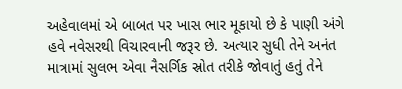અહેવાલમાં એ બાબત પર ખાસ ભાર મૂકાયો છે કે પાણી અંગે હવે નવેસરથી વિચારવાની જરૂર છે. અત્યાર સુધી તેને અનંત માત્રામાં સુલભ એવા નૈસર્ગિક સ્રોત તરીકે જોવાતું હતું તેને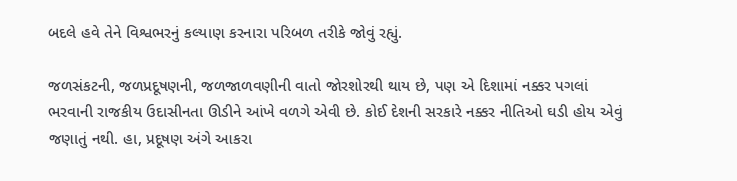બદલે હવે તેને વિશ્વભરનું કલ્યાણ કરનારા પરિબળ તરીકે જોવું રહ્યું.

જળસંકટની, જળપ્રદૂષણની, જળજાળવણીની વાતો જોરશોરથી થાય છે, પણ એ દિશામાં નક્કર પગલાં ભરવાની રાજકીય ઉદાસીનતા ઊડીને આંખે વળગે એવી છે. કોઈ દેશની સરકારે નક્કર નીતિઓ ઘડી હોય એવું જણાતું નથી. હા, પ્રદૂષણ અંગે આકરા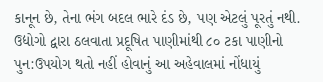કાનૂન છે, તેના ભંગ બદલ ભારે દંડ છે, પણ એટલું પૂરતું નથી. ઉદ્યોગો દ્વારા ઠલવાતા પ્રદૂષિત પાણીમાંથી ૮૦ ટકા પાણીનો પુન:ઉપયોગ થતો નહીં હોવાનું આ અહેવાલમાં નોંધાયું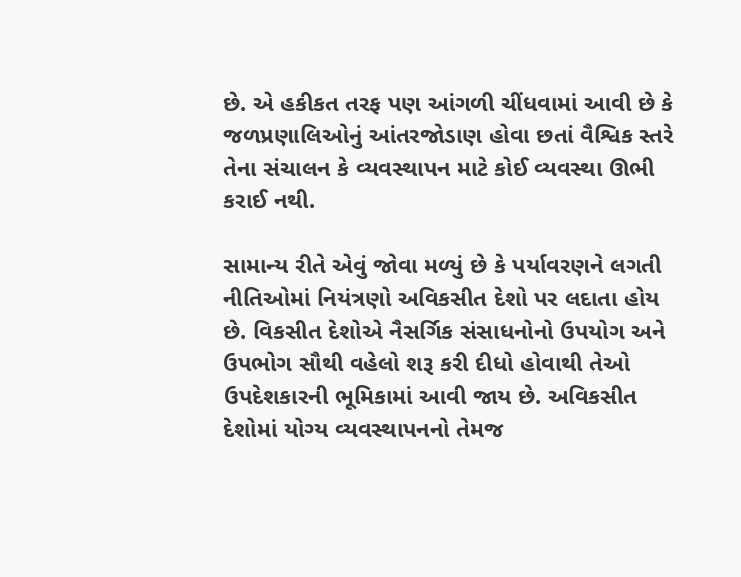છે. એ હકીકત તરફ પણ આંગળી ચીંધવામાં આવી છે કે જળપ્રણાલિઓનું આંતરજોડાણ હોવા છતાં વૈશ્વિક સ્તરે તેના સંચાલન કે વ્યવસ્થાપન માટે કોઈ વ્યવસ્થા ઊભી કરાઈ નથી.

સામાન્ય રીતે એવું જોવા મળ્યું છે કે પર્યાવરણને લગતી નીતિઓમાં નિયંત્રણો અવિકસીત દેશો પર લદાતા હોય છે. વિકસીત દેશોએ નૈસર્ગિક સંસાધનોનો ઉપયોગ અને ઉપભોગ સૌથી વહેલો શરૂ કરી દીધો હોવાથી તેઓ ઉપદેશકારની ભૂમિકામાં આવી જાય છે. અવિકસીત દેશોમાં યોગ્ય વ્યવસ્થાપનનો તેમજ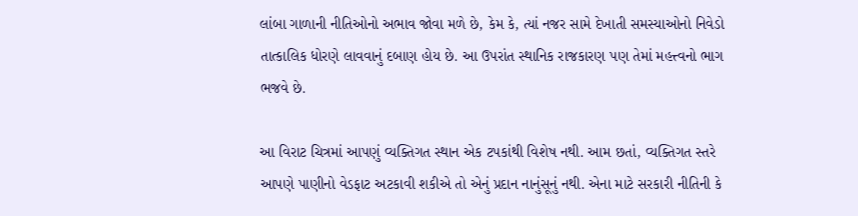લાંબા ગાળાની નીતિઓનો અભાવ જોવા મળે છે, કેમ કે, ત્યાં નજર સામે દેખાતી સમસ્યાઓનો નિવેડો તાત્કાલિક ધોરણે લાવવાનું દબાણ હોય છે. આ ઉપરાંત સ્થાનિક રાજકારણ પણ તેમાં મહત્ત્વનો ભાગ ભજવે છે.

આ વિરાટ ચિત્રમાં આપણું વ્યક્તિગત સ્થાન એક ટપકાંથી વિશેષ નથી. આમ છતાં, વ્યક્તિગત સ્તરે આપણે પાણીનો વેડફાટ અટકાવી શકીએ તો એનું પ્રદાન નાનુંસૂનું નથી. એના માટે સરકારી નીતિની કે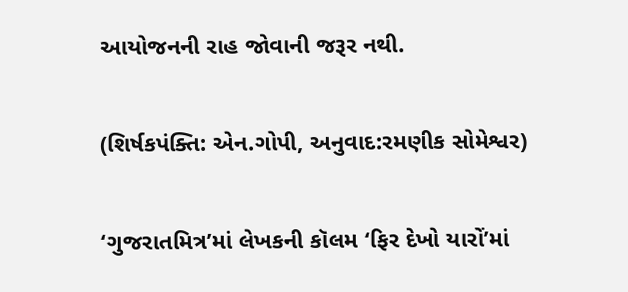આયોજનની રાહ જોવાની જરૂર નથી.


(શિર્ષકપંક્તિ: એન.ગોપી, અનુવાદ:રમણીક સોમેશ્વર)


‘ગુજરાતમિત્ર’માં લેખકની કૉલમ ‘ફિર દેખો યારોં’માં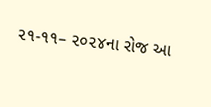૨૧-૧૧– ૨૦૨૪ના રોજ આ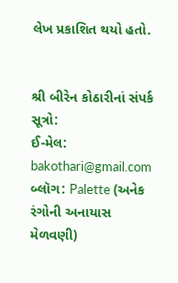લેખ પ્રકાશિત થયો હતો.


શ્રી બીરેન કોઠારીનાં સંપર્ક સૂત્રો:
ઈ-મેલ: bakothari@gmail.com
બ્લૉગ: Palette (અનેક રંગોની અનાયાસ મેળવણી)